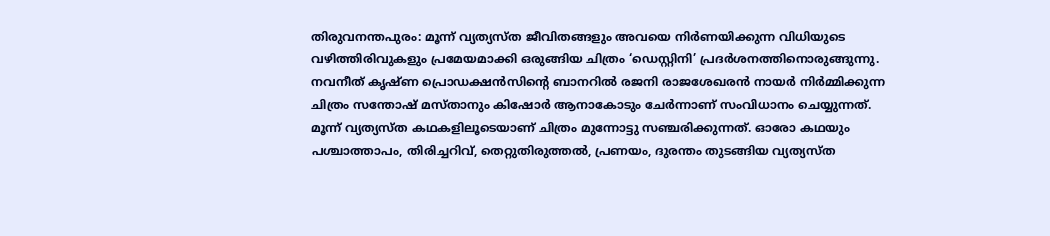തിരുവനന്തപുരം: മൂന്ന് വ്യത്യസ്ത ജീവിതങ്ങളും അവയെ നിർണയിക്കുന്ന വിധിയുടെ വഴിത്തിരിവുകളും പ്രമേയമാക്കി ഒരുങ്ങിയ ചിത്രം ‘ഡെസ്റ്റിനി’ പ്രദർശനത്തിനൊരുങ്ങുന്നു. നവനീത് കൃഷ്ണ പ്രൊഡക്ഷൻസിന്റെ ബാനറിൽ രജനി രാജശേഖരൻ നായർ നിർമ്മിക്കുന്ന ചിത്രം സന്തോഷ് മസ്താനും കിഷോർ ആനാകോടും ചേർന്നാണ് സംവിധാനം ചെയ്യുന്നത്.
മൂന്ന് വ്യത്യസ്ത കഥകളിലൂടെയാണ് ചിത്രം മുന്നോട്ടു സഞ്ചരിക്കുന്നത്. ഓരോ കഥയും പശ്ചാത്താപം, തിരിച്ചറിവ്, തെറ്റുതിരുത്തൽ, പ്രണയം, ദുരന്തം തുടങ്ങിയ വ്യത്യസ്ത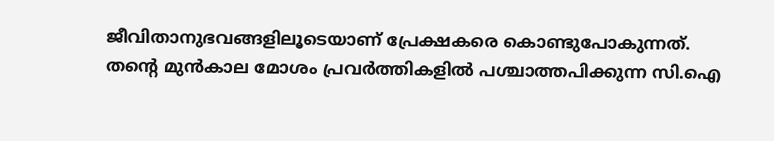ജീവിതാനുഭവങ്ങളിലൂടെയാണ് പ്രേക്ഷകരെ കൊണ്ടുപോകുന്നത്.
തന്റെ മുൻകാല മോശം പ്രവർത്തികളിൽ പശ്ചാത്തപിക്കുന്ന സി.ഐ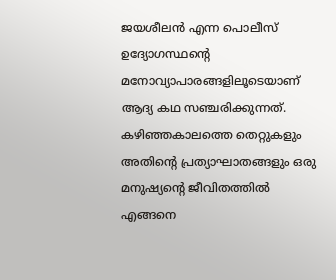ജയശീലൻ എന്ന പൊലീസ് ഉദ്യോഗസ്ഥന്റെ മനോവ്യാപാരങ്ങളിലൂടെയാണ് ആദ്യ കഥ സഞ്ചരിക്കുന്നത്. കഴിഞ്ഞകാലത്തെ തെറ്റുകളും അതിന്റെ പ്രത്യാഘാതങ്ങളും ഒരു മനുഷ്യന്റെ ജീവിതത്തിൽ എങ്ങനെ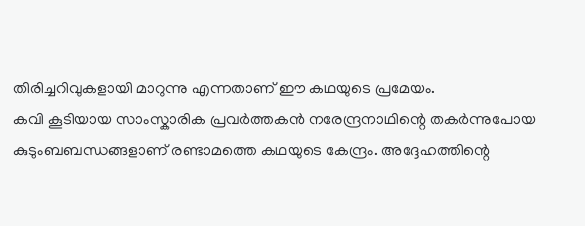തിരിച്ചറിവുകളായി മാറുന്നു എന്നതാണ് ഈ കഥയുടെ പ്രമേയം.
കവി കൂടിയായ സാംസ്കാരിക പ്രവർത്തകൻ നരേന്ദ്രനാഥിന്റെ തകർന്നുപോയ കുടുംബബന്ധങ്ങളാണ് രണ്ടാമത്തെ കഥയുടെ കേന്ദ്രം. അദ്ദേഹത്തിന്റെ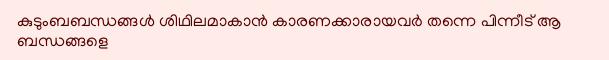കുടുംബബന്ധങ്ങൾ ശിഥിലമാകാൻ കാരണക്കാരായവർ തന്നെ പിന്നീട് ആ ബന്ധങ്ങളെ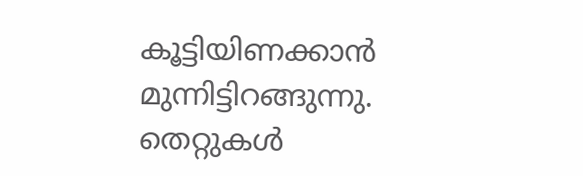കൂട്ടിയിണക്കാൻ മുന്നിട്ടിറങ്ങുന്നു. തെറ്റുകൾ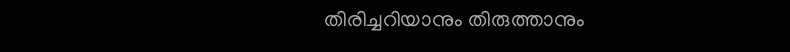തിരിച്ചറിയാനും തിരുത്താനും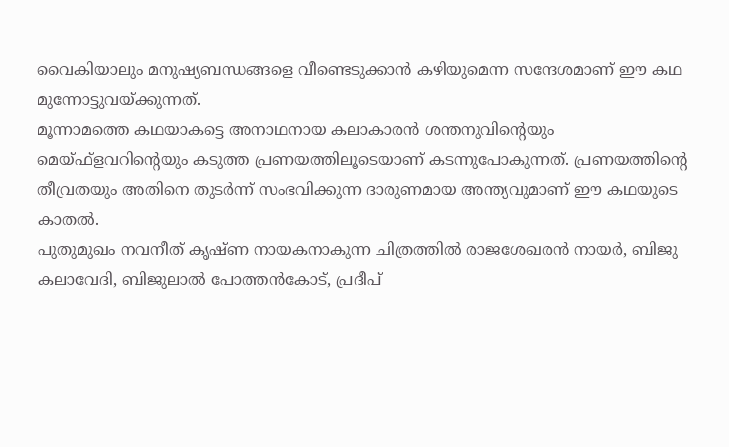വൈകിയാലും മനുഷ്യബന്ധങ്ങളെ വീണ്ടെടുക്കാൻ കഴിയുമെന്ന സന്ദേശമാണ് ഈ കഥ മുന്നോട്ടുവയ്ക്കുന്നത്.
മൂന്നാമത്തെ കഥയാകട്ടെ അനാഥനായ കലാകാരൻ ശന്തനുവിന്റെയും മെയ്ഫ്ളവറിന്റെയും കടുത്ത പ്രണയത്തിലൂടെയാണ് കടന്നുപോകുന്നത്. പ്രണയത്തിന്റെ തീവ്രതയും അതിനെ തുടർന്ന് സംഭവിക്കുന്ന ദാരുണമായ അന്ത്യവുമാണ് ഈ കഥയുടെ കാതൽ.
പുതുമുഖം നവനീത് കൃഷ്ണ നായകനാകുന്ന ചിത്രത്തിൽ രാജശേഖരൻ നായർ, ബിജു കലാവേദി, ബിജുലാൽ പോത്തൻകോട്, പ്രദീപ്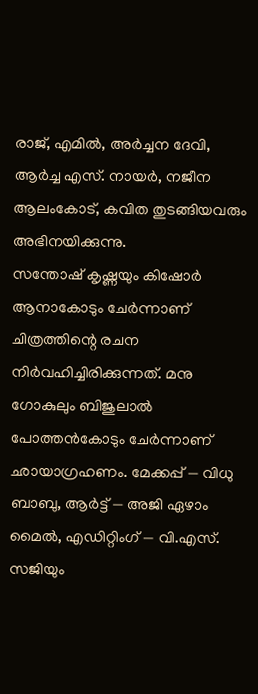രാജ്, എമിൽ, അർച്ചന ദേവി, ആർച്ച എസ്. നായർ, നജീന ആലംകോട്, കവിത തുടങ്ങിയവരും അഭിനയിക്കുന്നു.
സന്തോഷ് കൃഷ്ണയും കിഷോർ ആനാകോടും ചേർന്നാണ് ചിത്രത്തിന്റെ രചന നിർവഹിച്ചിരിക്കുന്നത്. മനു ഗോകുലും ബിജുലാൽ പോത്തൻകോടും ചേർന്നാണ് ഛായാഗ്രഹണം. മേക്കപ്പ് — വിധു ബാബു, ആർട്ട് — അജി ഏഴാം മൈൽ, എഡിറ്റിംഗ് — വി.എസ്. സജിയും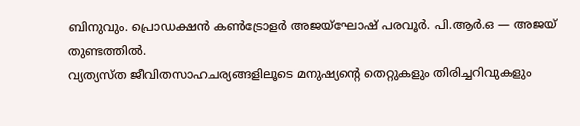ബിനുവും. പ്രൊഡക്ഷൻ കൺട്രോളർ അജയ്ഘോഷ് പരവൂർ. പി.ആർ.ഒ — അജയ് തുണ്ടത്തിൽ.
വ്യത്യസ്ത ജീവിതസാഹചര്യങ്ങളിലൂടെ മനുഷ്യന്റെ തെറ്റുകളും തിരിച്ചറിവുകളും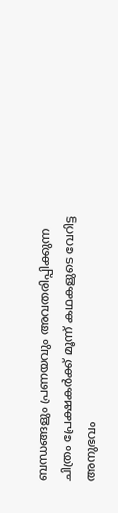ബന്ധങ്ങളും പ്രണയവും അവതരിപ്പിക്കുന്ന ചിത്രം പ്രേക്ഷകർക്ക് മൂന്ന് കഥകളുടെ വേറിട്ട അനുഭവം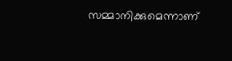സമ്മാനിക്കുമെന്നാണ്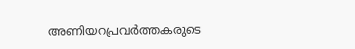അണിയറപ്രവർത്തകരുടെ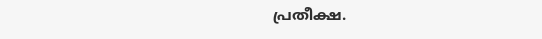പ്രതീക്ഷ.